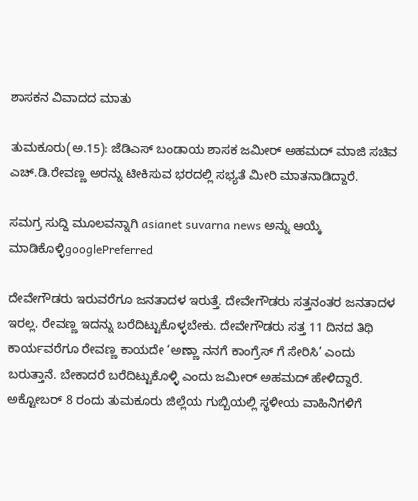ಶಾಸಕನ ವಿವಾದದ ಮಾತು

ತುಮಕೂರು(ಅ.15): ಜೆಡಿಎಸ್ ಬಂಡಾಯ ಶಾಸಕ ಜಮೀರ್ ಅಹಮದ್ ಮಾಜಿ ಸಚಿವ ಎಚ್.ಡಿ.ರೇವಣ್ಣ ಅರನ್ನು ಟೀಕಿಸುವ ಭರದಲ್ಲಿ ಸಭ್ಯತೆ ಮೀರಿ ಮಾತನಾಡಿದ್ದಾರೆ.

ಸಮಗ್ರ ಸುದ್ದಿ ಮೂಲವನ್ನಾಗಿ asianet suvarna news ಅನ್ನು ಆಯ್ಕೆ ಮಾಡಿಕೊಳ್ಳಿgooglePreferred

ದೇವೇಗೌಡರು ಇರುವರೆಗೂ ಜನತಾದಳ ಇರುತ್ತೆ. ದೇವೇಗೌಡರು ಸತ್ತನಂತರ ಜನತಾದಳ ಇರಲ್ಲ. ರೇವಣ್ಣ ಇದನ್ನು ಬರೆದಿಟ್ಟುಕೊಳ್ಳಬೇಕು. ದೇವೇಗೌಡರು ಸತ್ತ 11 ದಿನದ ತಿಥಿ ಕಾರ್ಯವರೆಗೂ ರೇವಣ್ಣ ಕಾಯದೇ ‘ಅಣ್ಣಾ ನನಗೆ ಕಾಂಗ್ರೆಸ್ ಗೆ ಸೇರಿಸಿ’ ಎಂದು ಬರುತ್ತಾನೆ. ಬೇಕಾದರೆ ಬರೆದಿಟ್ಟುಕೊಳ್ಳಿ ಎಂದು ಜಮೀರ್ ಅಹಮದ್ ಹೇಳಿದ್ದಾರೆ. ಅಕ್ಟೋಬರ್ 8 ರಂದು ತುಮಕೂರು ಜಿಲ್ಲೆಯ ಗುಬ್ಬಿಯಲ್ಲಿ ಸ್ಥಳೀಯ ವಾಹಿನಿಗಳಿಗೆ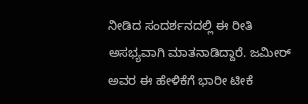ನೀಡಿದ ಸಂದರ್ಶನದಲ್ಲಿ ಈ ರೀತಿ ಅಸಭ್ಯವಾಗಿ ಮಾತನಾಡಿದ್ದಾರೆ. ಜಮೀರ್ ಅವರ ಈ ಹೇಳಿಕೆಗೆ ಭಾರೀ ಟೀಕೆ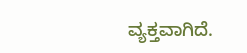ವ್ಯಕ್ತವಾಗಿದೆ.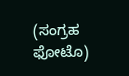(ಸಂಗ್ರಹ ಫೋಟೊ)